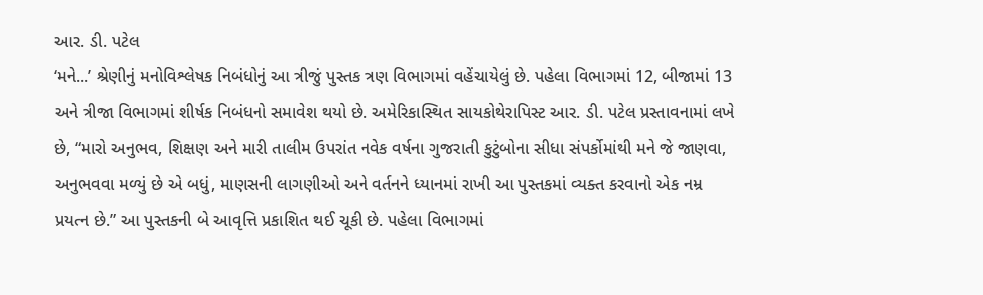આર. ડી. પટેલ
‘મને...’ શ્રેણીનું મનોવિશ્લેષક નિબંધોનું આ ત્રીજું પુસ્તક ત્રણ વિભાગમાં વહેંચાયેલું છે. પહેલા વિભાગમાં 12, બીજામાં 13 અને ત્રીજા વિભાગમાં શીર્ષક નિબંધનો સમાવેશ થયો છે. અમેરિકાસ્થિત સાયકોથેરાપિસ્ટ આર. ડી. પટેલ પ્રસ્તાવનામાં લખે છે, “મારો અનુભવ, શિક્ષણ અને મારી તાલીમ ઉપરાંત નવેક વર્ષના ગુજરાતી કુટુંબોના સીધા સંપર્કોમાંથી મને જે જાણવા, અનુભવવા મળ્યું છે એ બધું, માણસની લાગણીઓ અને વર્તનને ધ્યાનમાં રાખી આ પુસ્તકમાં વ્યક્ત કરવાનો એક નમ્ર પ્રયત્ન છે.” આ પુસ્તકની બે આવૃત્તિ પ્રકાશિત થઈ ચૂકી છે. પહેલા વિભાગમાં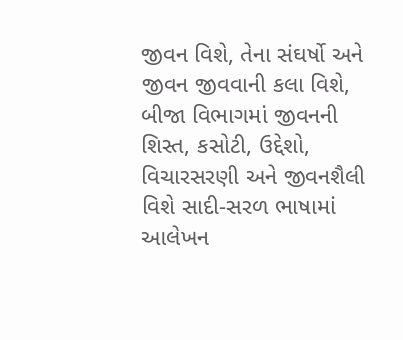જીવન વિશે, તેના સંઘર્ષો અને જીવન જીવવાની કલા વિશે, બીજા વિભાગમાં જીવનની શિસ્ત, કસોટી, ઉદ્દેશો, વિચારસરણી અને જીવનશૈલી વિશે સાદી-સરળ ભાષામાં આલેખન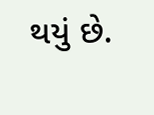થયું છે.